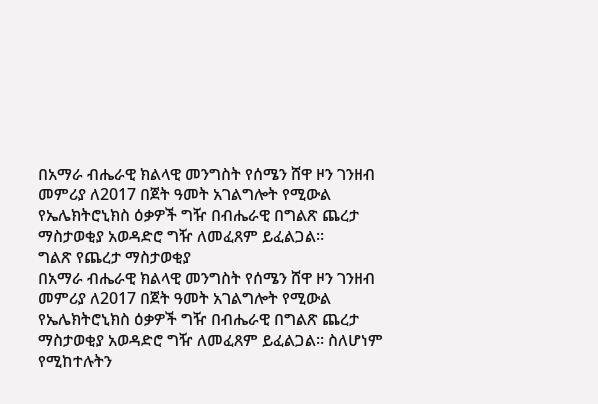በአማራ ብሔራዊ ክልላዊ መንግስት የሰሜን ሸዋ ዞን ገንዘብ መምሪያ ለ2017 በጀት ዓመት አገልግሎት የሚውል የኤሌክትሮኒክስ ዕቃዎች ግዥ በብሔራዊ በግልጽ ጨረታ ማስታወቂያ አወዳድሮ ግዥ ለመፈጸም ይፈልጋል፡፡
ግልጽ የጨረታ ማስታወቂያ
በአማራ ብሔራዊ ክልላዊ መንግስት የሰሜን ሸዋ ዞን ገንዘብ መምሪያ ለ2017 በጀት ዓመት አገልግሎት የሚውል የኤሌክትሮኒክስ ዕቃዎች ግዥ በብሔራዊ በግልጽ ጨረታ ማስታወቂያ አወዳድሮ ግዥ ለመፈጸም ይፈልጋል፡፡ ስለሆነም የሚከተሉትን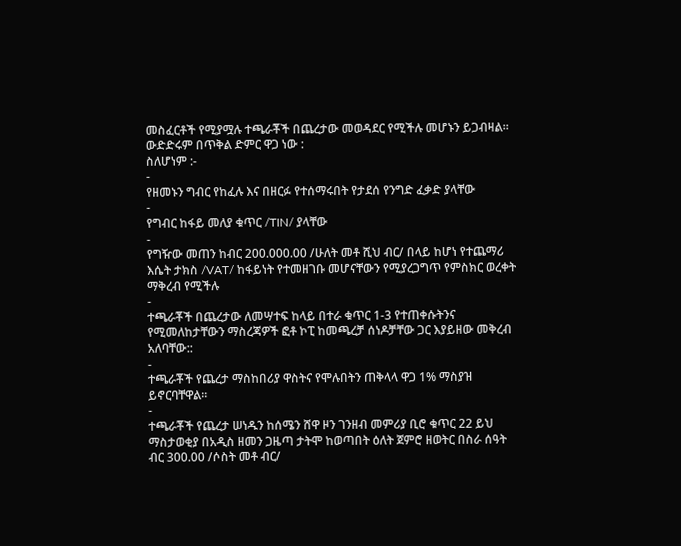መስፈርቶች የሚያሟሉ ተጫራቾች በጨረታው መወዳደር የሚችሉ መሆኑን ይጋብዛል። ውድድሩም በጥቅል ድምር ዋጋ ነው :
ስለሆነም :-
-
የዘመኑን ግብር የከፈሉ እና በዘርፉ የተሰማሩበት የታደሰ የንግድ ፈቃድ ያላቸው
-
የግብር ከፋይ መለያ ቁጥር /TIN/ ያላቸው
-
የግዥው መጠን ከብር 200.000.00 /ሁለት መቶ ሺህ ብር/ በላይ ከሆነ የተጨማሪ እሴት ታክስ /VAT/ ከፋይነት የተመዘገቡ መሆናቸውን የሚያረጋግጥ የምስክር ወረቀት ማቅረብ የሚችሉ
-
ተጫራቾች በጨረታው ለመሣተፍ ከላይ በተራ ቁጥር 1-3 የተጠቀሱትንና የሚመለከታቸውን ማስረጃዎች ፎቶ ኮፒ ከመጫረቻ ሰነዶቻቸው ጋር እያይዘው መቅረብ አለባቸው::
-
ተጫራቾች የጨረታ ማስከበሪያ ዋስትና የሞሉበትን ጠቅላላ ዋጋ 1% ማስያዝ ይኖርባቸዋል፡፡
-
ተጫራቾች የጨረታ ሠነዱን ከሰሜን ሸዋ ዞን ገንዘብ መምሪያ ቢሮ ቁጥር 22 ይህ ማስታወቂያ በአዲስ ዘመን ጋዜጣ ታትሞ ከወጣበት ዕለት ጀምሮ ዘወትር በስራ ሰዓት ብር 300.00 /ሶስት መቶ ብር/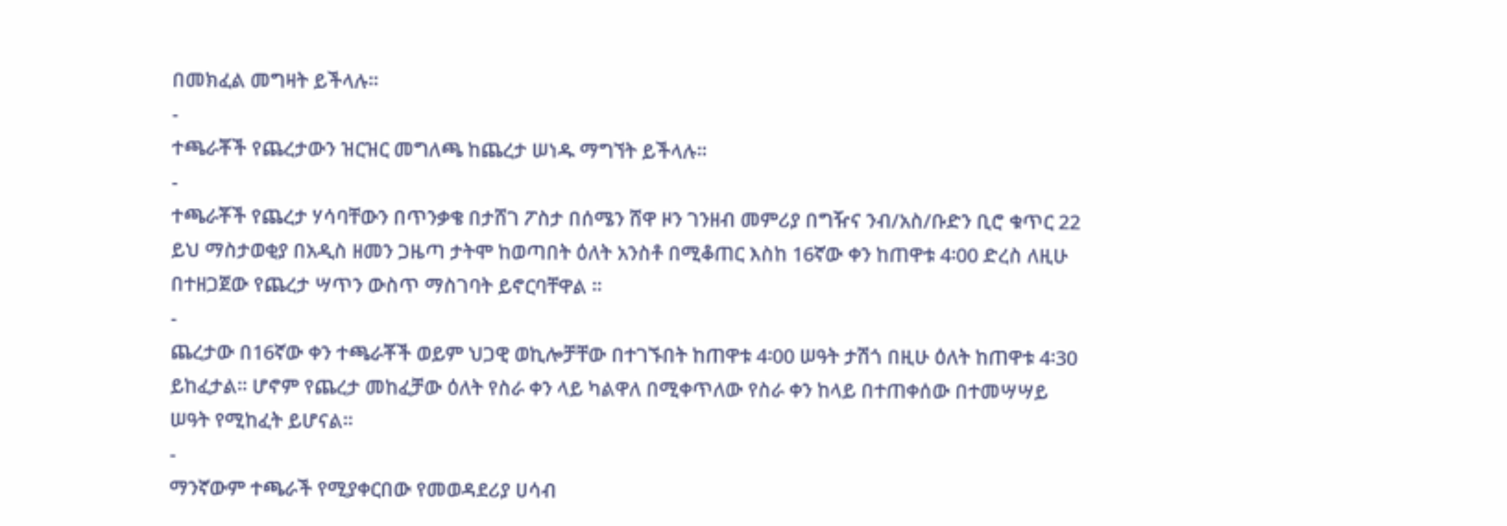በመክፈል መግዛት ይችላሉ፡፡
-
ተጫራቾች የጨረታውን ዝርዝር መግለጫ ከጨረታ ሠነዱ ማግኘት ይችላሉ፡፡
-
ተጫራቾች የጨረታ ሃሳባቸውን በጥንቃቄ በታሸገ ፖስታ በሰሜን ሸዋ ዞን ገንዘብ መምሪያ በግዥና ንብ/አስ/ቡድን ቢሮ ቁጥር 22 ይህ ማስታወቂያ በአዲስ ዘመን ጋዜጣ ታትሞ ከወጣበት ዕለት አንስቶ በሚቆጠር እስከ 16ኛው ቀን ከጠዋቱ 4፡00 ድረስ ለዚሁ በተዘጋጀው የጨረታ ሣጥን ውስጥ ማስገባት ይኖርባቸዋል ፡፡
-
ጨረታው በ16ኛው ቀን ተጫራቾች ወይም ህጋዊ ወኪሎቻቸው በተገኙበት ከጠዋቱ 4፡00 ሠዓት ታሽጎ በዚሁ ዕለት ከጠዋቱ 4፡30 ይከፈታል። ሆኖም የጨረታ መከፈቻው ዕለት የስራ ቀን ላይ ካልዋለ በሚቀጥለው የስራ ቀን ከላይ በተጠቀሰው በተመሣሣይ ሠዓት የሚከፈት ይሆናል፡፡
-
ማንኛውም ተጫራች የሚያቀርበው የመወዳደሪያ ሀሳብ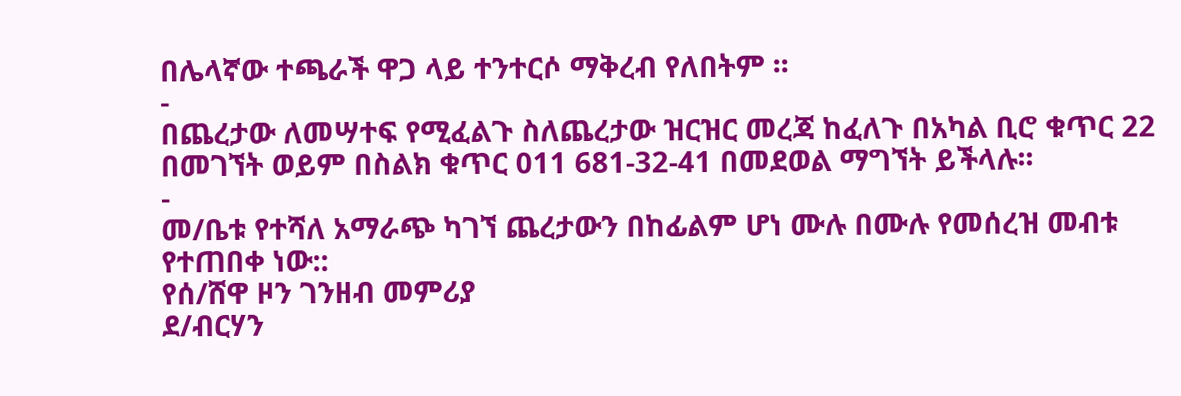በሌላኛው ተጫራች ዋጋ ላይ ተንተርሶ ማቅረብ የለበትም ፡፡
-
በጨረታው ለመሣተፍ የሚፈልጉ ስለጨረታው ዝርዝር መረጃ ከፈለጉ በአካል ቢሮ ቁጥር 22 በመገኘት ወይም በስልክ ቁጥር 011 681-32-41 በመደወል ማግኘት ይችላሉ፡፡
-
መ/ቤቱ የተሻለ አማራጭ ካገኘ ጨረታውን በከፊልም ሆነ ሙሉ በሙሉ የመሰረዝ መብቱ የተጠበቀ ነው::
የሰ/ሸዋ ዞን ገንዘብ መምሪያ
ደ/ብርሃን